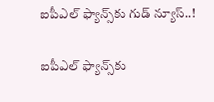ఐపీఎల్ ఫ్యాన్స్‌కు గుడ్ న్యూస్..!

ఐపీఎల్ ఫ్యాన్స్‌కు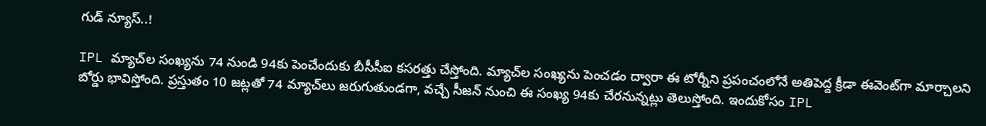గుడ్ న్యూస్..!

IPL మ్యాచ్‌ల సంఖ్యను 74 నుండి 94కు పెంచేందుకు బీసీసీఐ కసరత్తు చేస్తోంది. మ్యాచ్‌ల సంఖ్యను పెంచడం ద్వారా ఈ టోర్నీని ప్రపంచంలోనే అతిపెద్ద క్రీడా ఈవెంట్‌గా మార్చాలని బోర్డు భావిస్తోంది. ప్రస్తుతం 10 జట్లతో 74 మ్యాచ్‌లు జరుగుతుండగా, వచ్చే సీజన్ నుంచి ఈ సంఖ్య 94కు చేరనున్నట్లు తెలుస్తోంది. ఇందుకోసం IPL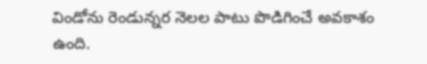విండోను రెండున్నర నెలల పాటు పొడిగించే అవకాశం ఉంది.